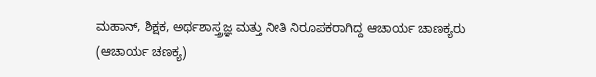ಮಹಾನ್, ಶಿಕ್ಷಕ, ಅರ್ಥಶಾಸ್ತ್ರಜ್ಞ ಮತ್ತು ನೀತಿ ನಿರೂಪಕರಾಗಿದ್ದ ಆಚಾರ್ಯ ಚಾಣಕ್ಯರು (ಆಚಾರ್ಯ ಚಣಕ್ಯ)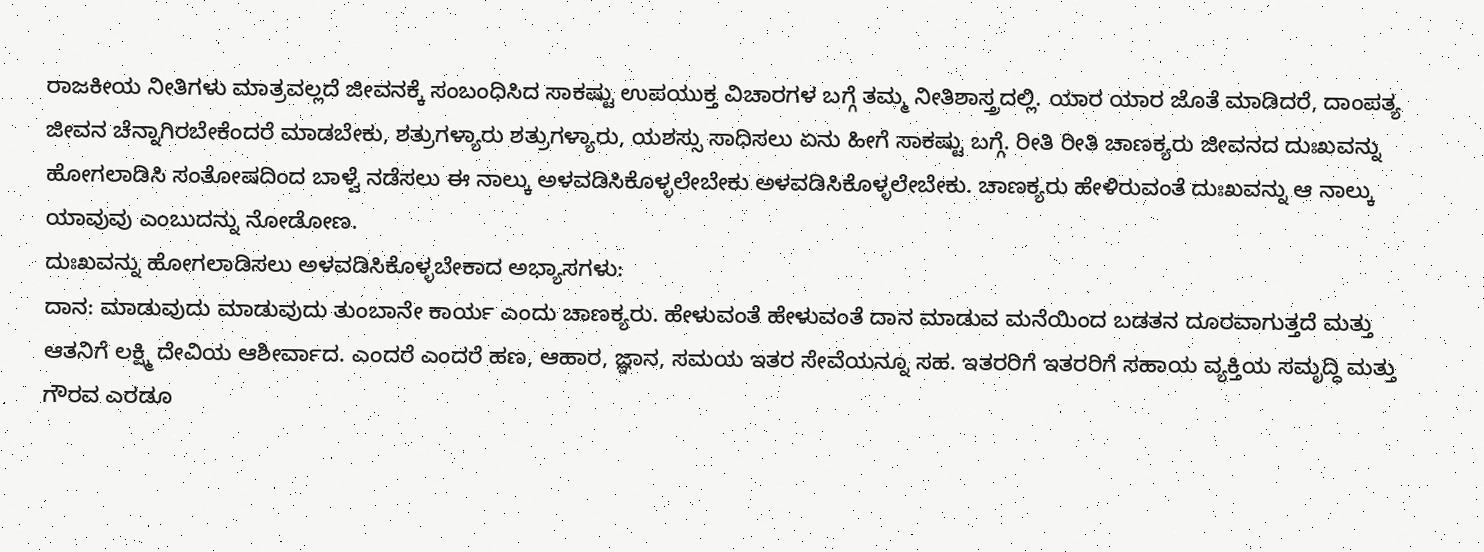ರಾಜಕೀಯ ನೀತಿಗಳು ಮಾತ್ರವಲ್ಲದೆ ಜೀವನಕ್ಕೆ ಸಂಬಂಧಿಸಿದ ಸಾಕಷ್ಟು ಉಪಯುಕ್ತ ವಿಚಾರಗಳ ಬಗ್ಗೆ ತಮ್ಮ ನೀತಿಶಾಸ್ತ್ರದಲ್ಲಿ. ಯಾರ ಯಾರ ಜೊತೆ ಮಾಡಿದರೆ, ದಾಂಪತ್ಯ ಜೀವನ ಚೆನ್ನಾಗಿರಬೇಕೆಂದರೆ ಮಾಡಬೇಕು, ಶತ್ರುಗಳ್ಯಾರು ಶತ್ರುಗಳ್ಯಾರು, ಯಶಸ್ಸು ಸಾಧಿಸಲು ಏನು ಹೀಗೆ ಸಾಕಷ್ಟು ಬಗ್ಗೆ. ರೀತಿ ರೀತಿ ಚಾಣಕ್ಯರು ಜೀವನದ ದುಃಖವನ್ನು ಹೋಗಲಾಡಿಸಿ ಸಂತೋಷದಿಂದ ಬಾಳ್ವೆ ನಡೆಸಲು ಈ ನಾಲ್ಕು ಅಳವಡಿಸಿಕೊಳ್ಳಲೇಬೇಕು ಅಳವಡಿಸಿಕೊಳ್ಳಲೇಬೇಕು. ಚಾಣಕ್ಯರು ಹೇಳಿರುವಂತೆ ದುಃಖವನ್ನು ಆ ನಾಲ್ಕು ಯಾವುವು ಎಂಬುದನ್ನು ನೋಡೋಣ.
ದುಃಖವನ್ನು ಹೋಗಲಾಡಿಸಲು ಅಳವಡಿಸಿಕೊಳ್ಳಬೇಕಾದ ಅಭ್ಯಾಸಗಳು:
ದಾನ: ಮಾಡುವುದು ಮಾಡುವುದು ತುಂಬಾನೇ ಕಾರ್ಯ ಎಂದು ಚಾಣಕ್ಯರು. ಹೇಳುವಂತೆ ಹೇಳುವಂತೆ ದಾನ ಮಾಡುವ ಮನೆಯಿಂದ ಬಡತನ ದೂರವಾಗುತ್ತದೆ ಮತ್ತು ಆತನಿಗೆ ಲಕ್ಷ್ಮಿ ದೇವಿಯ ಆಶೀರ್ವಾದ. ಎಂದರೆ ಎಂದರೆ ಹಣ, ಆಹಾರ, ಜ್ಞಾನ, ಸಮಯ ಇತರ ಸೇವೆಯನ್ನೂ ಸಹ. ಇತರರಿಗೆ ಇತರರಿಗೆ ಸಹಾಯ ವ್ಯಕ್ತಿಯ ಸಮೃದ್ಧಿ ಮತ್ತು ಗೌರವ ಎರಡೂ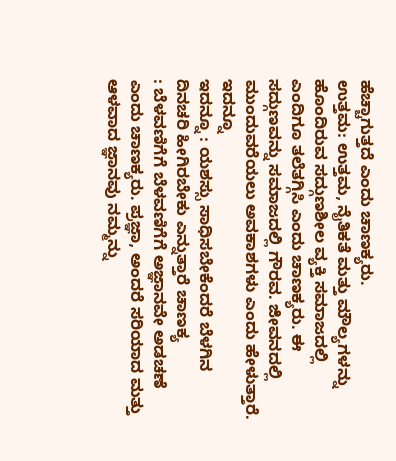ಹೆಚ್ಚಾಗುತ್ತದೆ ಎಂದು ಚಾಣಕ್ಯರು.
ಉತ್ತಮ: ಉತ್ತಮ, ನೈತಿಕತೆ ಮತ್ತು ಮೌಲ್ಯಗಳನ್ನು ಹೊಂದಿರುವ ಸದ್ಗುಣಶೀಲ ವ್ಯಕ್ತಿ ಸಮಾಜದಲ್ಲಿ ಎಂದಿಗೂ ತಲೆತಗ್ಗಿಸಿ ಎಂದು ಚಾಣಕ್ಯರು. ಈ ಸದ್ಗುಣವನ್ನು ಸಮಾಜದಲ್ಲಿ ಗೌರವ. ಜೀವನದಲ್ಲಿ ಮುಂದುವರೆಯಲು ಅವಕಾಶಗಳು ಎಂದು ಹೇಳುತ್ತಾರೆ.
ಇದನ್ನೂ
ಇದನ್ನೂ : ಯಶಸ್ಸು ಸಾಧಿಸಬೇಕೆಂದರೆ ಬೆಳಗಿನ ದಿನಚರಿ ಹೀಗಿರಬೇಕು ಎನ್ನುತ್ತಾರೆ ಚಾಣಕ್ಯ
: ಬೆಳವಣಿಗೆಗೆ ಬೆಳವಣಿಗೆಗೆ ಅಜ್ಞಾನವೇ ಅಡಚಣೆ ಎಂದು ಚಾಣಕ್ಯರು. ಪ್ರಜ್ಞಾ, ಅಂದರೆ ಸರಿಯಾದ ಮತ್ತು ಆಳವಾದ ಜ್ಞಾನವು ನಮ್ಮನ್ನು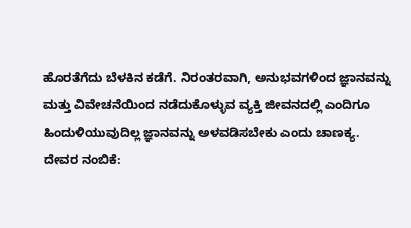ಹೊರತೆಗೆದು ಬೆಳಕಿನ ಕಡೆಗೆ. ನಿರಂತರವಾಗಿ, ಅನುಭವಗಳಿಂದ ಜ್ಞಾನವನ್ನು ಮತ್ತು ವಿವೇಚನೆಯಿಂದ ನಡೆದುಕೊಳ್ಳುವ ವ್ಯಕ್ತಿ ಜೀವನದಲ್ಲಿ ಎಂದಿಗೂ ಹಿಂದುಳಿಯುವುದಿಲ್ಲ ಜ್ಞಾನವನ್ನು ಅಳವಡಿಸಬೇಕು ಎಂದು ಚಾಣಕ್ಯ.
ದೇವರ ನಂಬಿಕೆ: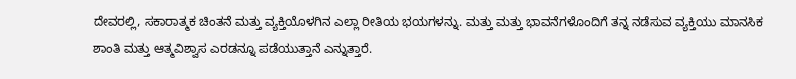ದೇವರಲ್ಲಿ, ಸಕಾರಾತ್ಮಕ ಚಿಂತನೆ ಮತ್ತು ವ್ಯಕ್ತಿಯೊಳಗಿನ ಎಲ್ಲಾ ರೀತಿಯ ಭಯಗಳನ್ನು. ಮತ್ತು ಮತ್ತು ಭಾವನೆಗಳೊಂದಿಗೆ ತನ್ನ ನಡೆಸುವ ವ್ಯಕ್ತಿಯು ಮಾನಸಿಕ ಶಾಂತಿ ಮತ್ತು ಆತ್ಮವಿಶ್ವಾಸ ಎರಡನ್ನೂ ಪಡೆಯುತ್ತಾನೆ ಎನ್ನುತ್ತಾರೆ.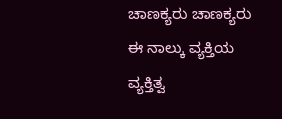ಚಾಣಕ್ಯರು ಚಾಣಕ್ಯರು ಈ ನಾಲ್ಕು ವ್ಯಕ್ತಿಯ ವ್ಯಕ್ತಿತ್ವ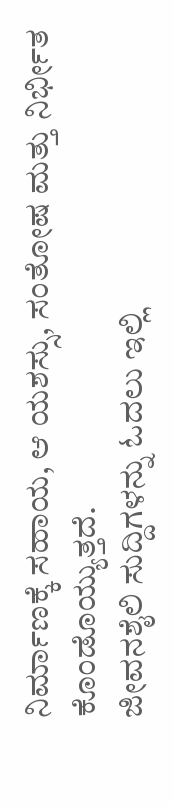ನಿರ್ಮಾಣಕ್ಕೆ ಸಹಾಯ, ಆ ಯಶಸ್ಸು, ಸಂತೋಷ ಮತ್ತು ನಿರ್ಭೀತ ಕೊಂಡೊಯ್ಯುತ್ತದೆ.
ಜೀವನಶೈಲಿ ಸುದ್ದಿಗಳನ್ನು ಓದಲು ಇಲ್ಲಿ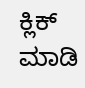ಕ್ಲಿಕ್ ಮಾಡಿ